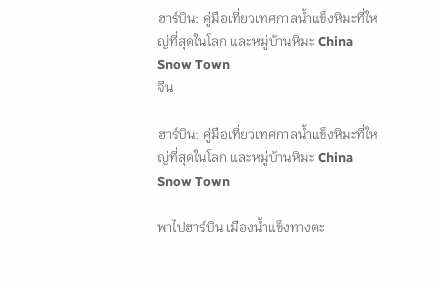ฮาร์บิน: คู่มือเที่ยวเทศกาลน้ำแข็งหิมะที่ใหญ่ที่สุดในโลก และหมู่บ้านหิมะ China Snow Town
จีน

ฮาร์บิน: คู่มือเที่ยวเทศกาลน้ำแข็งหิมะที่ใหญ่ที่สุดในโลก และหมู่บ้านหิมะ China Snow Town

พาไปฮาร์บิน เมืองน้ำแข็งทางตะ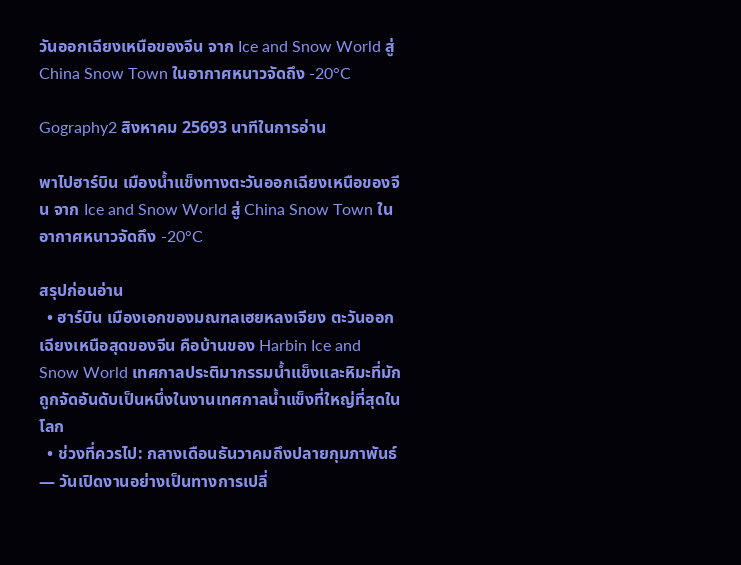วันออกเฉียงเหนือของจีน จาก Ice and Snow World สู่ China Snow Town ในอากาศหนาวจัดถึง -20°C

Gography2 สิงหาคม 25693 นาทีในการอ่าน

พาไปฮาร์บิน เมืองน้ำแข็งทางตะวันออกเฉียงเหนือของจีน จาก Ice and Snow World สู่ China Snow Town ในอากาศหนาวจัดถึง -20°C

สรุปก่อนอ่าน
  • ฮาร์บิน เมืองเอกของมณฑลเฮยหลงเจียง ตะวันออกเฉียงเหนือสุดของจีน คือบ้านของ Harbin Ice and Snow World เทศกาลประติมากรรมน้ำแข็งและหิมะที่มักถูกจัดอันดับเป็นหนึ่งในงานเทศกาลน้ำแข็งที่ใหญ่ที่สุดในโลก
  • ช่วงที่ควรไป: กลางเดือนธันวาคมถึงปลายกุมภาพันธ์ — วันเปิดงานอย่างเป็นทางการเปลี่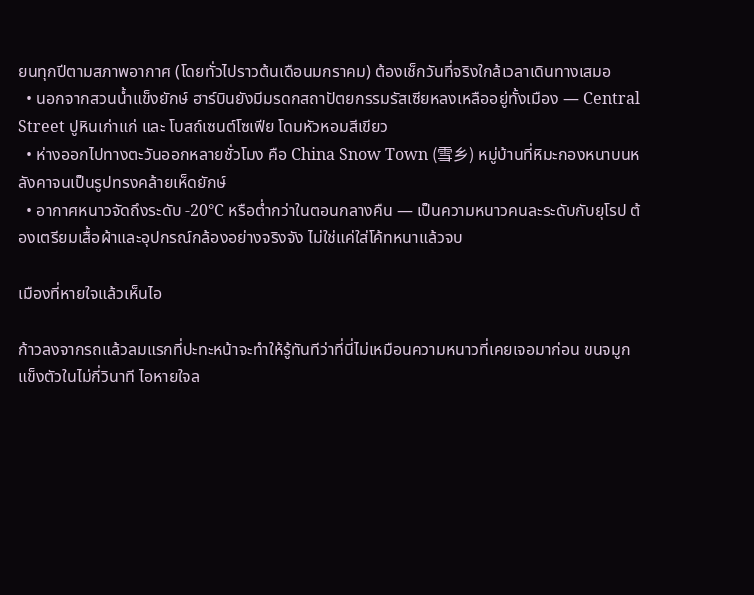ยนทุกปีตามสภาพอากาศ (โดยทั่วไปราวต้นเดือนมกราคม) ต้องเช็กวันที่จริงใกล้เวลาเดินทางเสมอ
  • นอกจากสวนน้ำแข็งยักษ์ ฮาร์บินยังมีมรดกสถาปัตยกรรมรัสเซียหลงเหลืออยู่ทั้งเมือง — Central Street ปูหินเก่าแก่ และ โบสถ์เซนต์โซเฟีย โดมหัวหอมสีเขียว
  • ห่างออกไปทางตะวันออกหลายชั่วโมง คือ China Snow Town (雪乡) หมู่บ้านที่หิมะกองหนาบนหลังคาจนเป็นรูปทรงคล้ายเห็ดยักษ์
  • อากาศหนาวจัดถึงระดับ -20°C หรือต่ำกว่าในตอนกลางคืน — เป็นความหนาวคนละระดับกับยุโรป ต้องเตรียมเสื้อผ้าและอุปกรณ์กล้องอย่างจริงจัง ไม่ใช่แค่ใส่โค้ทหนาแล้วจบ

เมืองที่หายใจแล้วเห็นไอ

ก้าวลงจากรถแล้วลมแรกที่ปะทะหน้าจะทำให้รู้ทันทีว่าที่นี่ไม่เหมือนความหนาวที่เคยเจอมาก่อน ขนจมูกแข็งตัวในไม่กี่วินาที ไอหายใจล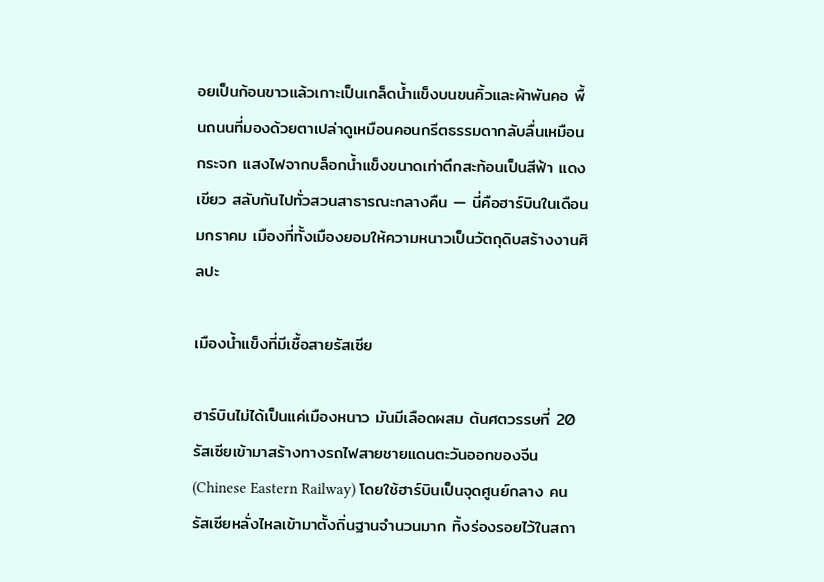อยเป็นก้อนขาวแล้วเกาะเป็นเกล็ดน้ำแข็งบนขนคิ้วและผ้าพันคอ พื้นถนนที่มองด้วยตาเปล่าดูเหมือนคอนกรีตธรรมดากลับลื่นเหมือนกระจก แสงไฟจากบล็อกน้ำแข็งขนาดเท่าตึกสะท้อนเป็นสีฟ้า แดง เขียว สลับกันไปทั่วสวนสาธารณะกลางคืน — นี่คือฮาร์บินในเดือนมกราคม เมืองที่ทั้งเมืองยอมให้ความหนาวเป็นวัตถุดิบสร้างงานศิลปะ

เมืองน้ำแข็งที่มีเชื้อสายรัสเซีย

ฮาร์บินไม่ได้เป็นแค่เมืองหนาว มันมีเลือดผสม ต้นศตวรรษที่ 20 รัสเซียเข้ามาสร้างทางรถไฟสายชายแดนตะวันออกของจีน (Chinese Eastern Railway) โดยใช้ฮาร์บินเป็นจุดศูนย์กลาง คนรัสเซียหลั่งไหลเข้ามาตั้งถิ่นฐานจำนวนมาก ทิ้งร่องรอยไว้ในสถา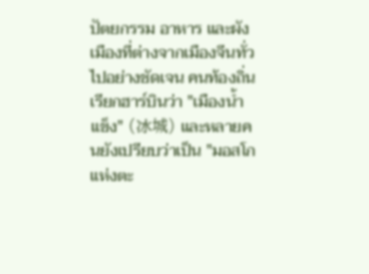ปัตยกรรม อาหาร และผังเมืองที่ต่างจากเมืองจีนทั่วไปอย่างชัดเจน คนท้องถิ่นเรียกฮาร์บินว่า "เมืองน้ำแข็ง" (冰城) และหลายคนยังเปรียบว่าเป็น "มอสโกแห่งตะ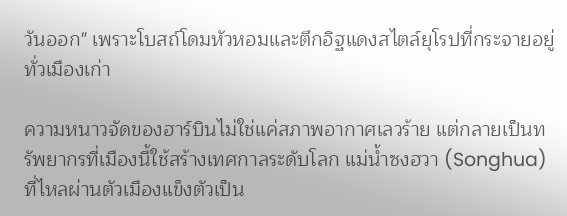วันออก" เพราะโบสถ์โดมหัวหอมและตึกอิฐแดงสไตล์ยุโรปที่กระจายอยู่ทั่วเมืองเก่า

ความหนาวจัดของฮาร์บินไม่ใช่แค่สภาพอากาศเลวร้าย แต่กลายเป็นทรัพยากรที่เมืองนี้ใช้สร้างเทศกาลระดับโลก แม่น้ำซงฮวา (Songhua) ที่ไหลผ่านตัวเมืองแข็งตัวเป็น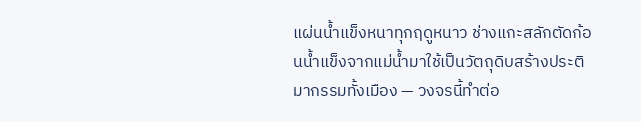แผ่นน้ำแข็งหนาทุกฤดูหนาว ช่างแกะสลักตัดก้อนน้ำแข็งจากแม่น้ำมาใช้เป็นวัตถุดิบสร้างประติมากรรมทั้งเมือง — วงจรนี้ทำต่อ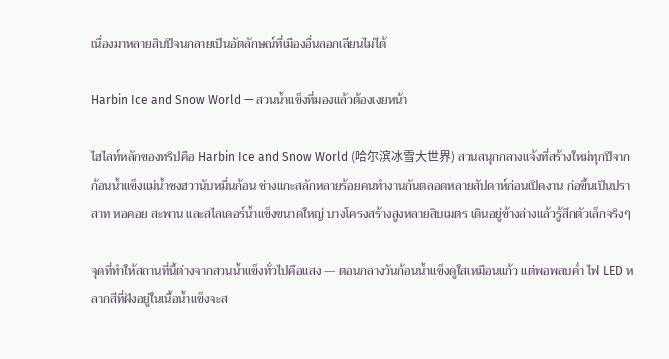เนื่องมาหลายสิบปีจนกลายเป็นอัตลักษณ์ที่เมืองอื่นลอกเลียนไม่ได้

Harbin Ice and Snow World — สวนน้ำแข็งที่มองแล้วต้องเงยหน้า

ไฮไลท์หลักของทริปคือ Harbin Ice and Snow World (哈尔滨冰雪大世界) สวนสนุกกลางแจ้งที่สร้างใหม่ทุกปีจากก้อนน้ำแข็งแม่น้ำซงฮวานับหมื่นก้อน ช่างแกะสลักหลายร้อยคนทำงานกันตลอดหลายสัปดาห์ก่อนเปิดงาน ก่อขึ้นเป็นปราสาท หอคอย สะพาน และสไลเดอร์น้ำแข็งขนาดใหญ่ บางโครงสร้างสูงหลายสิบเมตร เดินอยู่ข้างล่างแล้วรู้สึกตัวเล็กจริงๆ

จุดที่ทำให้สถานที่นี้ต่างจากสวนน้ำแข็งทั่วไปคือแสง — ตอนกลางวันก้อนน้ำแข็งดูใสเหมือนแก้ว แต่พอพลบค่ำ ไฟ LED หลากสีที่ฝังอยู่ในเนื้อน้ำแข็งจะส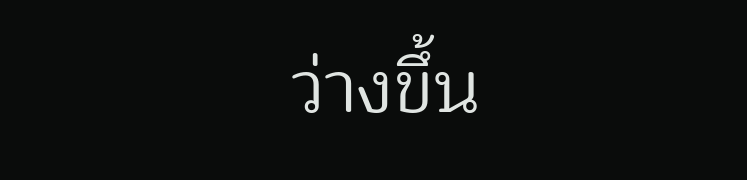ว่างขึ้น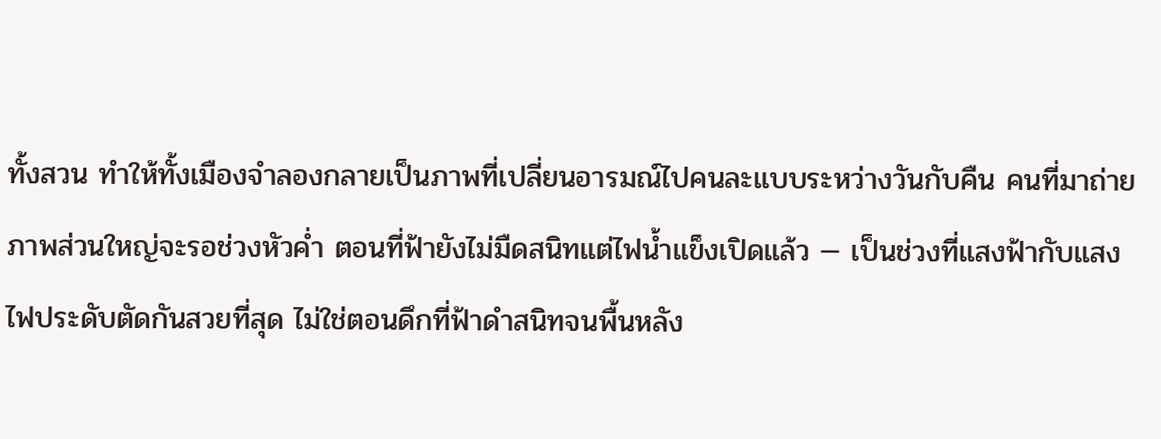ทั้งสวน ทำให้ทั้งเมืองจำลองกลายเป็นภาพที่เปลี่ยนอารมณ์ไปคนละแบบระหว่างวันกับคืน คนที่มาถ่ายภาพส่วนใหญ่จะรอช่วงหัวค่ำ ตอนที่ฟ้ายังไม่มืดสนิทแต่ไฟน้ำแข็งเปิดแล้ว — เป็นช่วงที่แสงฟ้ากับแสงไฟประดับตัดกันสวยที่สุด ไม่ใช่ตอนดึกที่ฟ้าดำสนิทจนพื้นหลัง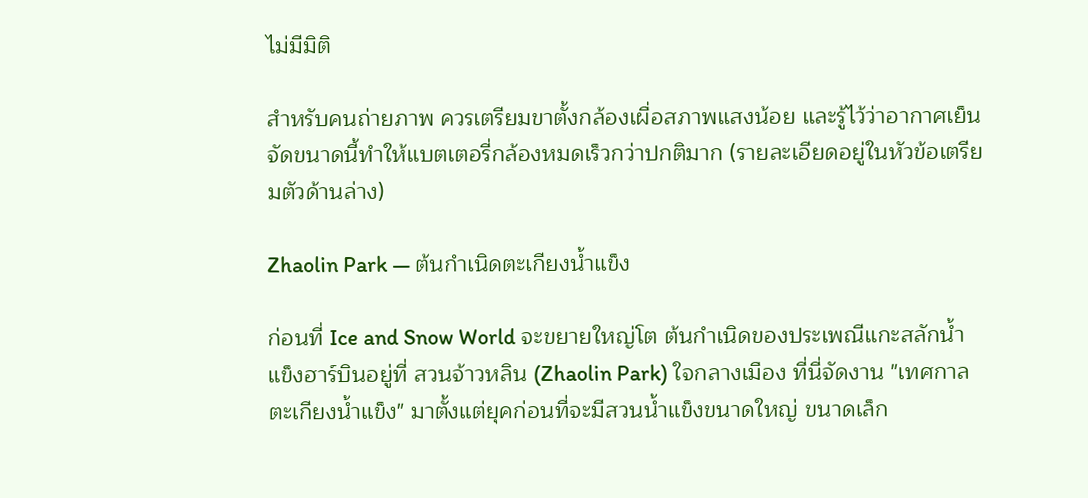ไม่มีมิติ

สำหรับคนถ่ายภาพ ควรเตรียมขาตั้งกล้องเผื่อสภาพแสงน้อย และรู้ไว้ว่าอากาศเย็นจัดขนาดนี้ทำให้แบตเตอรี่กล้องหมดเร็วกว่าปกติมาก (รายละเอียดอยู่ในหัวข้อเตรียมตัวด้านล่าง)

Zhaolin Park — ต้นกำเนิดตะเกียงน้ำแข็ง

ก่อนที่ Ice and Snow World จะขยายใหญ่โต ต้นกำเนิดของประเพณีแกะสลักน้ำแข็งฮาร์บินอยู่ที่ สวนจ้าวหลิน (Zhaolin Park) ใจกลางเมือง ที่นี่จัดงาน "เทศกาลตะเกียงน้ำแข็ง" มาตั้งแต่ยุคก่อนที่จะมีสวนน้ำแข็งขนาดใหญ่ ขนาดเล็ก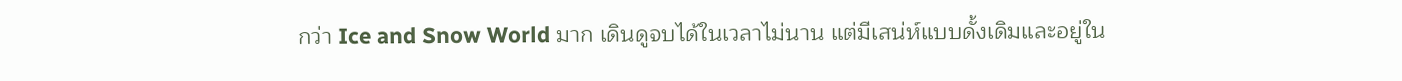กว่า Ice and Snow World มาก เดินดูจบได้ในเวลาไม่นาน แต่มีเสน่ห์แบบดั้งเดิมและอยู่ใน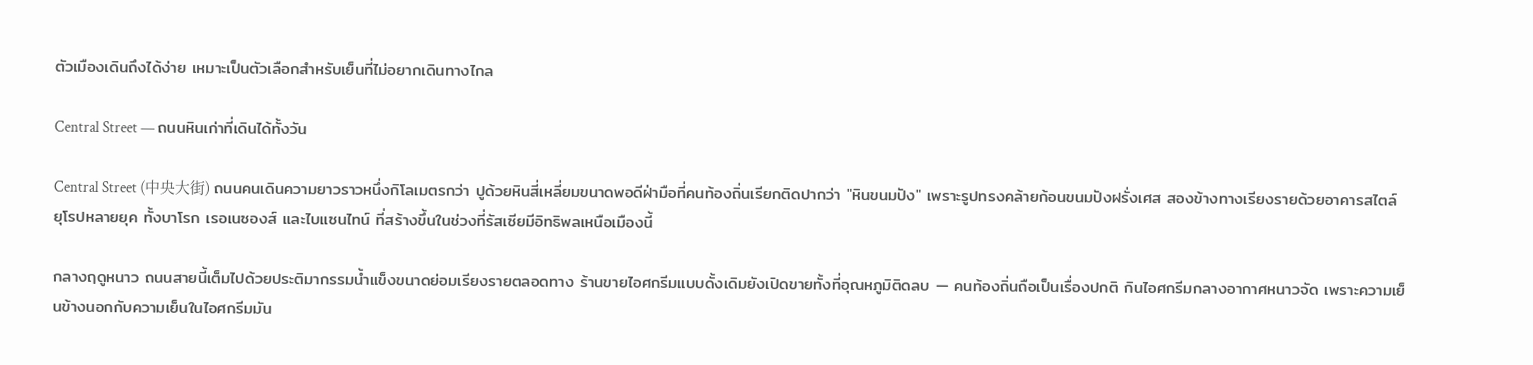ตัวเมืองเดินถึงได้ง่าย เหมาะเป็นตัวเลือกสำหรับเย็นที่ไม่อยากเดินทางไกล

Central Street — ถนนหินเก่าที่เดินได้ทั้งวัน

Central Street (中央大街) ถนนคนเดินความยาวราวหนึ่งกิโลเมตรกว่า ปูด้วยหินสี่เหลี่ยมขนาดพอดีฝ่ามือที่คนท้องถิ่นเรียกติดปากว่า "หินขนมปัง" เพราะรูปทรงคล้ายก้อนขนมปังฝรั่งเศส สองข้างทางเรียงรายด้วยอาคารสไตล์ยุโรปหลายยุค ทั้งบาโรก เรอเนซองส์ และไบแซนไทน์ ที่สร้างขึ้นในช่วงที่รัสเซียมีอิทธิพลเหนือเมืองนี้

กลางฤดูหนาว ถนนสายนี้เต็มไปด้วยประติมากรรมน้ำแข็งขนาดย่อมเรียงรายตลอดทาง ร้านขายไอศกรีมแบบดั้งเดิมยังเปิดขายทั้งที่อุณหภูมิติดลบ — คนท้องถิ่นถือเป็นเรื่องปกติ กินไอศกรีมกลางอากาศหนาวจัด เพราะความเย็นข้างนอกกับความเย็นในไอศกรีมมัน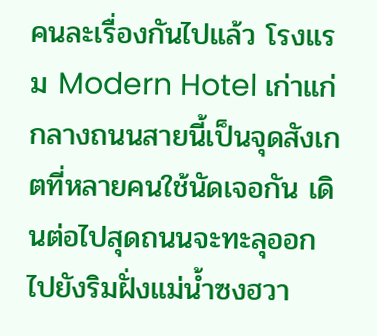คนละเรื่องกันไปแล้ว โรงแรม Modern Hotel เก่าแก่กลางถนนสายนี้เป็นจุดสังเกตที่หลายคนใช้นัดเจอกัน เดินต่อไปสุดถนนจะทะลุออกไปยังริมฝั่งแม่น้ำซงฮวา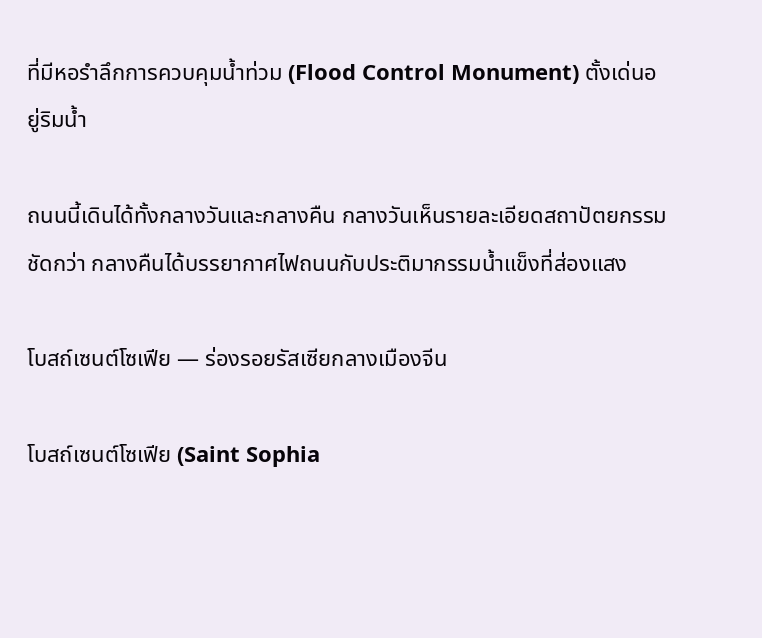ที่มีหอรำลึกการควบคุมน้ำท่วม (Flood Control Monument) ตั้งเด่นอยู่ริมน้ำ

ถนนนี้เดินได้ทั้งกลางวันและกลางคืน กลางวันเห็นรายละเอียดสถาปัตยกรรมชัดกว่า กลางคืนได้บรรยากาศไฟถนนกับประติมากรรมน้ำแข็งที่ส่องแสง

โบสถ์เซนต์โซเฟีย — ร่องรอยรัสเซียกลางเมืองจีน

โบสถ์เซนต์โซเฟีย (Saint Sophia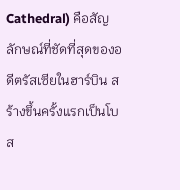Cathedral) คือสัญลักษณ์ที่ชัดที่สุดของอดีตรัสเซียในฮาร์บิน สร้างขึ้นครั้งแรกเป็นโบส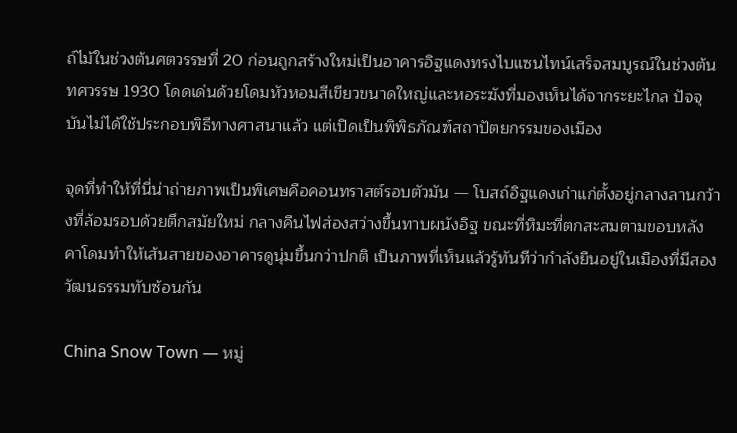ถ์ไม้ในช่วงต้นศตวรรษที่ 20 ก่อนถูกสร้างใหม่เป็นอาคารอิฐแดงทรงไบแซนไทน์เสร็จสมบูรณ์ในช่วงต้นทศวรรษ 1930 โดดเด่นด้วยโดมหัวหอมสีเขียวขนาดใหญ่และหอระฆังที่มองเห็นได้จากระยะไกล ปัจจุบันไม่ได้ใช้ประกอบพิธีทางศาสนาแล้ว แต่เปิดเป็นพิพิธภัณฑ์สถาปัตยกรรมของเมือง

จุดที่ทำให้ที่นี่น่าถ่ายภาพเป็นพิเศษคือคอนทราสต์รอบตัวมัน — โบสถ์อิฐแดงเก่าแก่ตั้งอยู่กลางลานกว้างที่ล้อมรอบด้วยตึกสมัยใหม่ กลางคืนไฟส่องสว่างขึ้นทาบผนังอิฐ ขณะที่หิมะที่ตกสะสมตามขอบหลังคาโดมทำให้เส้นสายของอาคารดูนุ่มขึ้นกว่าปกติ เป็นภาพที่เห็นแล้วรู้ทันทีว่ากำลังยืนอยู่ในเมืองที่มีสองวัฒนธรรมทับซ้อนกัน

China Snow Town — หมู่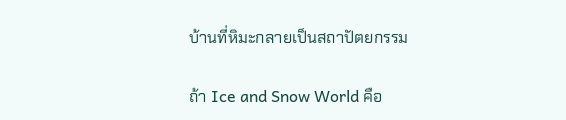บ้านที่หิมะกลายเป็นสถาปัตยกรรม

ถ้า Ice and Snow World คือ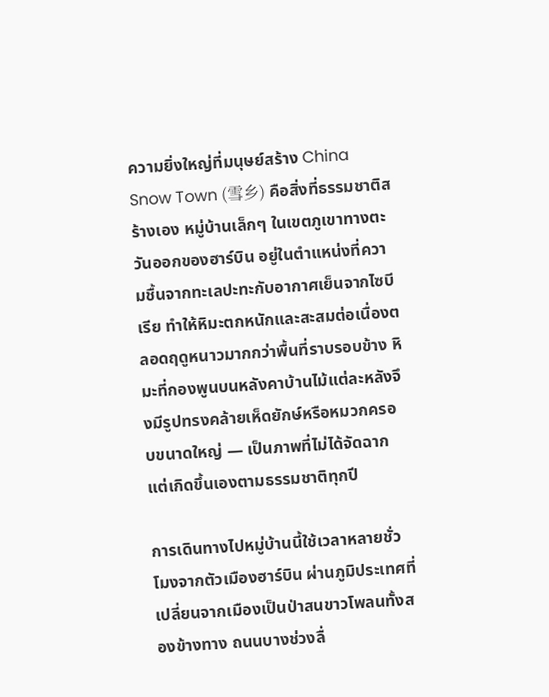ความยิ่งใหญ่ที่มนุษย์สร้าง China Snow Town (雪乡) คือสิ่งที่ธรรมชาติสร้างเอง หมู่บ้านเล็กๆ ในเขตภูเขาทางตะวันออกของฮาร์บิน อยู่ในตำแหน่งที่ความชื้นจากทะเลปะทะกับอากาศเย็นจากไซบีเรีย ทำให้หิมะตกหนักและสะสมต่อเนื่องตลอดฤดูหนาวมากกว่าพื้นที่ราบรอบข้าง หิมะที่กองพูนบนหลังคาบ้านไม้แต่ละหลังจึงมีรูปทรงคล้ายเห็ดยักษ์หรือหมวกครอบขนาดใหญ่ — เป็นภาพที่ไม่ได้จัดฉาก แต่เกิดขึ้นเองตามธรรมชาติทุกปี

การเดินทางไปหมู่บ้านนี้ใช้เวลาหลายชั่วโมงจากตัวเมืองฮาร์บิน ผ่านภูมิประเทศที่เปลี่ยนจากเมืองเป็นป่าสนขาวโพลนทั้งสองข้างทาง ถนนบางช่วงลื่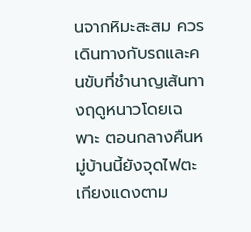นจากหิมะสะสม ควรเดินทางกับรถและคนขับที่ชำนาญเส้นทางฤดูหนาวโดยเฉพาะ ตอนกลางคืนหมู่บ้านนี้ยังจุดไฟตะเกียงแดงตาม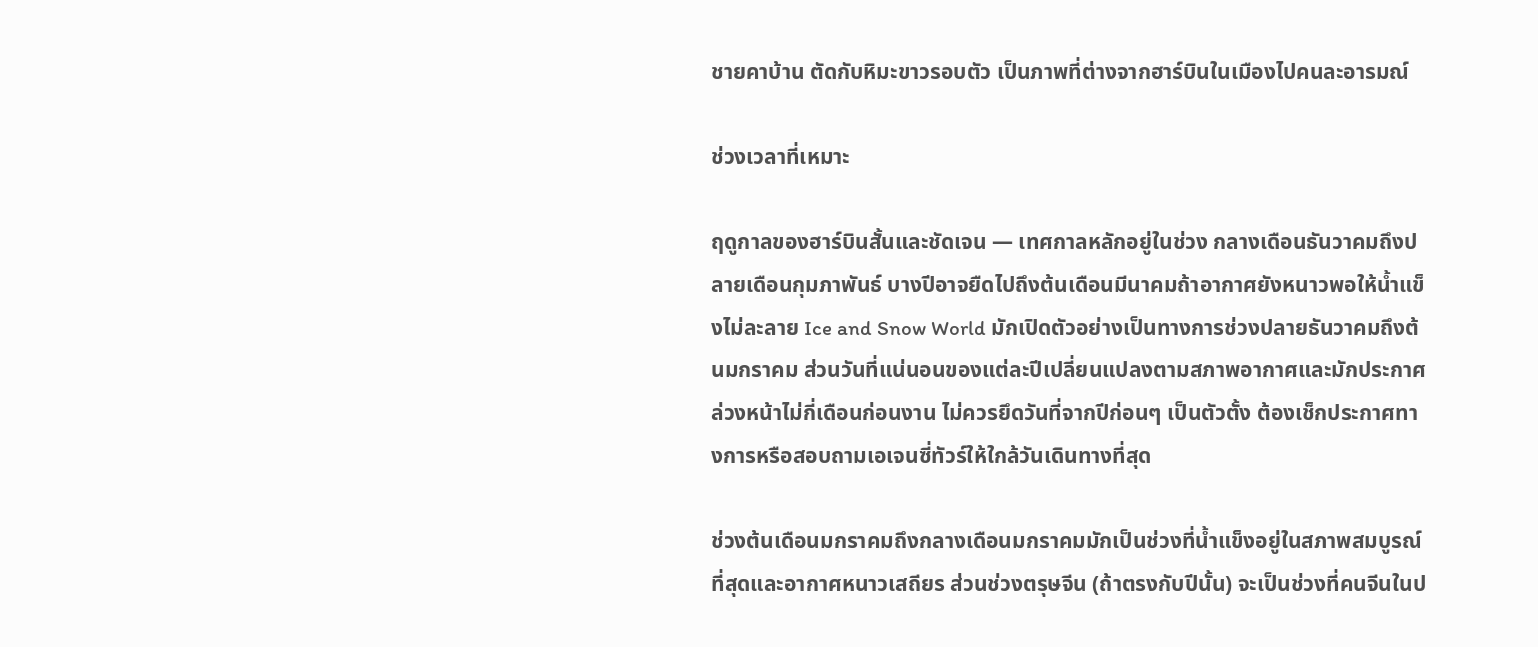ชายคาบ้าน ตัดกับหิมะขาวรอบตัว เป็นภาพที่ต่างจากฮาร์บินในเมืองไปคนละอารมณ์

ช่วงเวลาที่เหมาะ

ฤดูกาลของฮาร์บินสั้นและชัดเจน — เทศกาลหลักอยู่ในช่วง กลางเดือนธันวาคมถึงปลายเดือนกุมภาพันธ์ บางปีอาจยืดไปถึงต้นเดือนมีนาคมถ้าอากาศยังหนาวพอให้น้ำแข็งไม่ละลาย Ice and Snow World มักเปิดตัวอย่างเป็นทางการช่วงปลายธันวาคมถึงต้นมกราคม ส่วนวันที่แน่นอนของแต่ละปีเปลี่ยนแปลงตามสภาพอากาศและมักประกาศล่วงหน้าไม่กี่เดือนก่อนงาน ไม่ควรยึดวันที่จากปีก่อนๆ เป็นตัวตั้ง ต้องเช็กประกาศทางการหรือสอบถามเอเจนซี่ทัวร์ให้ใกล้วันเดินทางที่สุด

ช่วงต้นเดือนมกราคมถึงกลางเดือนมกราคมมักเป็นช่วงที่น้ำแข็งอยู่ในสภาพสมบูรณ์ที่สุดและอากาศหนาวเสถียร ส่วนช่วงตรุษจีน (ถ้าตรงกับปีนั้น) จะเป็นช่วงที่คนจีนในป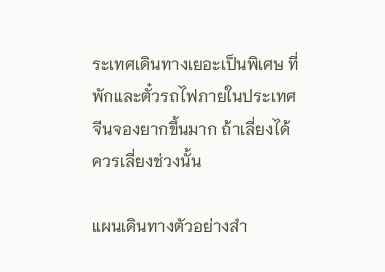ระเทศเดินทางเยอะเป็นพิเศษ ที่พักและตั๋วรถไฟภายในประเทศจีนจองยากขึ้นมาก ถ้าเลี่ยงได้ควรเลี่ยงช่วงนั้น

แผนเดินทางตัวอย่างสำ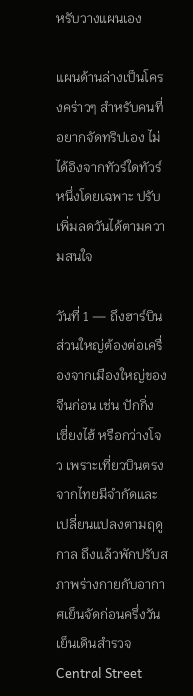หรับวางแผนเอง

แผนด้านล่างเป็นโครงคร่าวๆ สำหรับคนที่อยากจัดทริปเอง ไม่ได้อิงจากทัวร์ใดทัวร์หนึ่งโดยเฉพาะ ปรับเพิ่มลดวันได้ตามความสนใจ

วันที่ 1 — ถึงฮาร์บิน ส่วนใหญ่ต้องต่อเครื่องจากเมืองใหญ่ของจีนก่อน เช่น ปักกิ่ง เซี่ยงไฮ้ หรือกว่างโจว เพราะเที่ยวบินตรงจากไทยมีจำกัดและเปลี่ยนแปลงตามฤดูกาล ถึงแล้วพักปรับสภาพร่างกายกับอากาศเย็นจัดก่อนครึ่งวัน เย็นเดินสำรวจ Central Street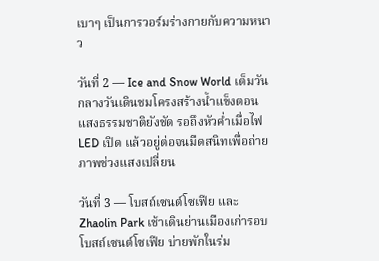เบาๆ เป็นการวอร์มร่างกายกับความหนาว

วันที่ 2 — Ice and Snow World เต็มวัน กลางวันเดินชมโครงสร้างน้ำแข็งตอนแสงธรรมชาติยังชัด รอถึงหัวค่ำเมื่อไฟ LED เปิด แล้วอยู่ต่อจนมืดสนิทเพื่อถ่ายภาพช่วงแสงเปลี่ยน

วันที่ 3 — โบสถ์เซนต์โซเฟีย และ Zhaolin Park เช้าเดินย่านเมืองเก่ารอบโบสถ์เซนต์โซเฟีย บ่ายพักในร่ม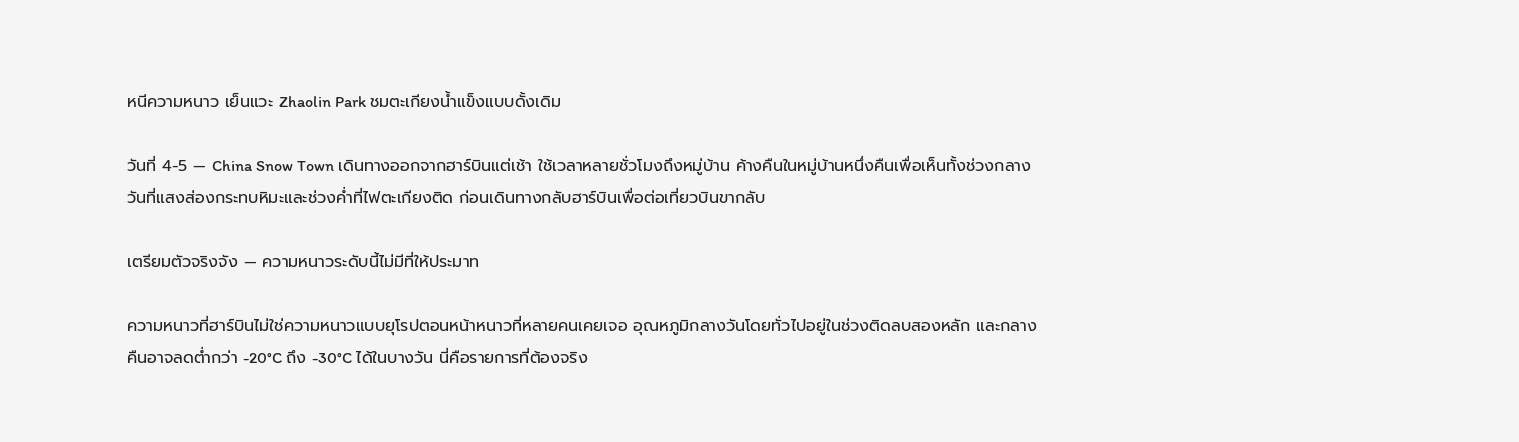หนีความหนาว เย็นแวะ Zhaolin Park ชมตะเกียงน้ำแข็งแบบดั้งเดิม

วันที่ 4-5 — China Snow Town เดินทางออกจากฮาร์บินแต่เช้า ใช้เวลาหลายชั่วโมงถึงหมู่บ้าน ค้างคืนในหมู่บ้านหนึ่งคืนเพื่อเห็นทั้งช่วงกลางวันที่แสงส่องกระทบหิมะและช่วงค่ำที่ไฟตะเกียงติด ก่อนเดินทางกลับฮาร์บินเพื่อต่อเที่ยวบินขากลับ

เตรียมตัวจริงจัง — ความหนาวระดับนี้ไม่มีที่ให้ประมาท

ความหนาวที่ฮาร์บินไม่ใช่ความหนาวแบบยุโรปตอนหน้าหนาวที่หลายคนเคยเจอ อุณหภูมิกลางวันโดยทั่วไปอยู่ในช่วงติดลบสองหลัก และกลางคืนอาจลดต่ำกว่า -20°C ถึง -30°C ได้ในบางวัน นี่คือรายการที่ต้องจริง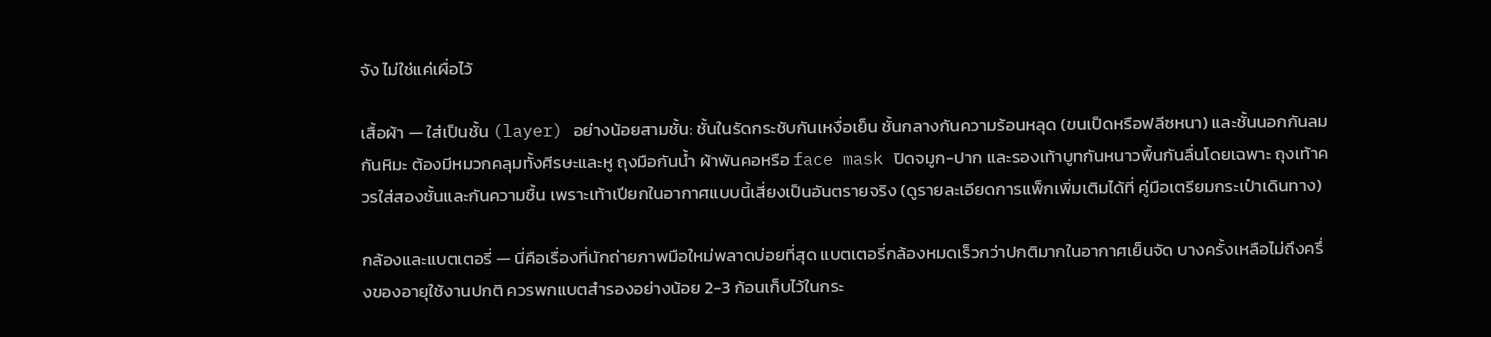จัง ไม่ใช่แค่เผื่อไว้

เสื้อผ้า — ใส่เป็นชั้น (layer) อย่างน้อยสามชั้น: ชั้นในรัดกระชับกันเหงื่อเย็น ชั้นกลางกันความร้อนหลุด (ขนเป็ดหรือฟลีซหนา) และชั้นนอกกันลมกันหิมะ ต้องมีหมวกคลุมทั้งศีรษะและหู ถุงมือกันน้ำ ผ้าพันคอหรือ face mask ปิดจมูก-ปาก และรองเท้าบูทกันหนาวพื้นกันลื่นโดยเฉพาะ ถุงเท้าควรใส่สองชั้นและกันความชื้น เพราะเท้าเปียกในอากาศแบบนี้เสี่ยงเป็นอันตรายจริง (ดูรายละเอียดการแพ็กเพิ่มเติมได้ที่ คู่มือเตรียมกระเป๋าเดินทาง)

กล้องและแบตเตอรี่ — นี่คือเรื่องที่นักถ่ายภาพมือใหม่พลาดบ่อยที่สุด แบตเตอรี่กล้องหมดเร็วกว่าปกติมากในอากาศเย็นจัด บางครั้งเหลือไม่ถึงครึ่งของอายุใช้งานปกติ ควรพกแบตสำรองอย่างน้อย 2-3 ก้อนเก็บไว้ในกระ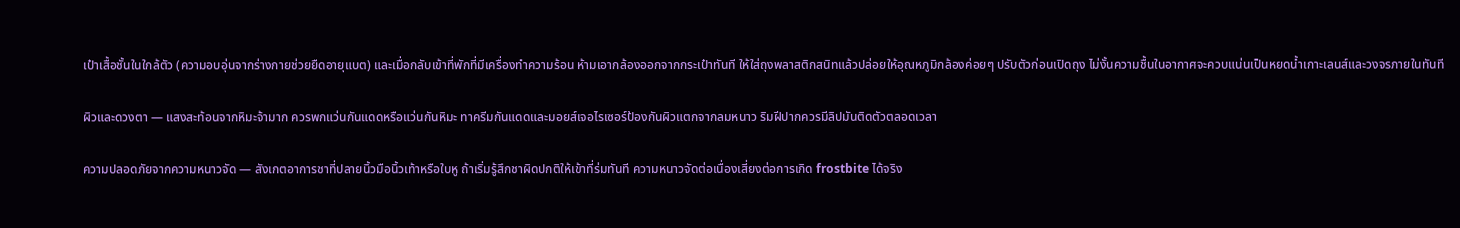เป๋าเสื้อชั้นในใกล้ตัว (ความอบอุ่นจากร่างกายช่วยยืดอายุแบต) และเมื่อกลับเข้าที่พักที่มีเครื่องทำความร้อน ห้ามเอากล้องออกจากกระเป๋าทันที ให้ใส่ถุงพลาสติกสนิทแล้วปล่อยให้อุณหภูมิกล้องค่อยๆ ปรับตัวก่อนเปิดถุง ไม่งั้นความชื้นในอากาศจะควบแน่นเป็นหยดน้ำเกาะเลนส์และวงจรภายในทันที

ผิวและดวงตา — แสงสะท้อนจากหิมะจ้ามาก ควรพกแว่นกันแดดหรือแว่นกันหิมะ ทาครีมกันแดดและมอยส์เจอไรเซอร์ป้องกันผิวแตกจากลมหนาว ริมฝีปากควรมีลิปมันติดตัวตลอดเวลา

ความปลอดภัยจากความหนาวจัด — สังเกตอาการชาที่ปลายนิ้วมือนิ้วเท้าหรือใบหู ถ้าเริ่มรู้สึกชาผิดปกติให้เข้าที่ร่มทันที ความหนาวจัดต่อเนื่องเสี่ยงต่อการเกิด frostbite ได้จริง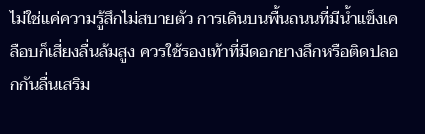ไม่ใช่แค่ความรู้สึกไม่สบายตัว การเดินบนพื้นถนนที่มีน้ำแข็งเคลือบก็เสี่ยงลื่นล้มสูง ควรใช้รองเท้าที่มีดอกยางลึกหรือติดปลอกกันลื่นเสริม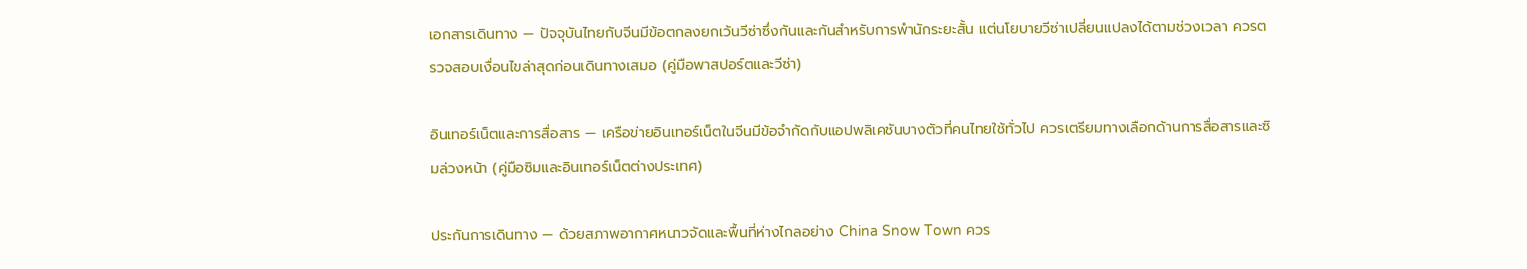เอกสารเดินทาง — ปัจจุบันไทยกับจีนมีข้อตกลงยกเว้นวีซ่าซึ่งกันและกันสำหรับการพำนักระยะสั้น แต่นโยบายวีซ่าเปลี่ยนแปลงได้ตามช่วงเวลา ควรตรวจสอบเงื่อนไขล่าสุดก่อนเดินทางเสมอ (คู่มือพาสปอร์ตและวีซ่า)

อินเทอร์เน็ตและการสื่อสาร — เครือข่ายอินเทอร์เน็ตในจีนมีข้อจำกัดกับแอปพลิเคชันบางตัวที่คนไทยใช้ทั่วไป ควรเตรียมทางเลือกด้านการสื่อสารและซิมล่วงหน้า (คู่มือซิมและอินเทอร์เน็ตต่างประเทศ)

ประกันการเดินทาง — ด้วยสภาพอากาศหนาวจัดและพื้นที่ห่างไกลอย่าง China Snow Town ควร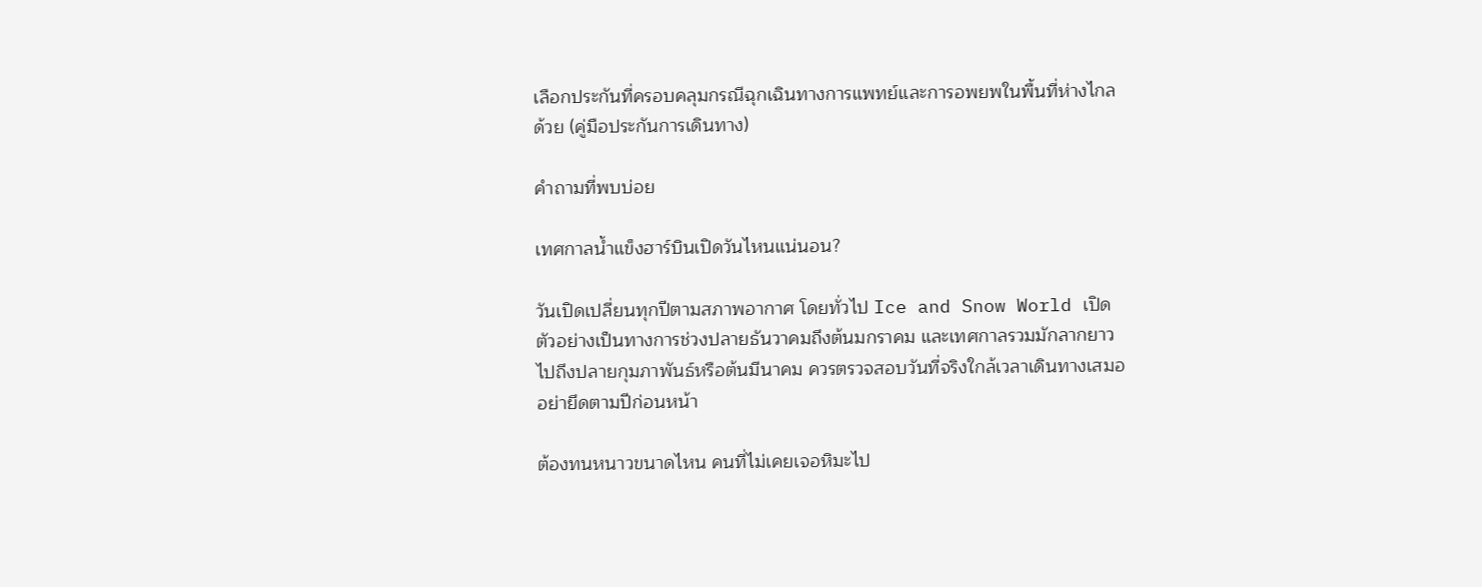เลือกประกันที่ครอบคลุมกรณีฉุกเฉินทางการแพทย์และการอพยพในพื้นที่ห่างไกลด้วย (คู่มือประกันการเดินทาง)

คำถามที่พบบ่อย

เทศกาลน้ำแข็งฮาร์บินเปิดวันไหนแน่นอน?

วันเปิดเปลี่ยนทุกปีตามสภาพอากาศ โดยทั่วไป Ice and Snow World เปิดตัวอย่างเป็นทางการช่วงปลายธันวาคมถึงต้นมกราคม และเทศกาลรวมมักลากยาวไปถึงปลายกุมภาพันธ์หรือต้นมีนาคม ควรตรวจสอบวันที่จริงใกล้เวลาเดินทางเสมอ อย่ายึดตามปีก่อนหน้า

ต้องทนหนาวขนาดไหน คนที่ไม่เคยเจอหิมะไป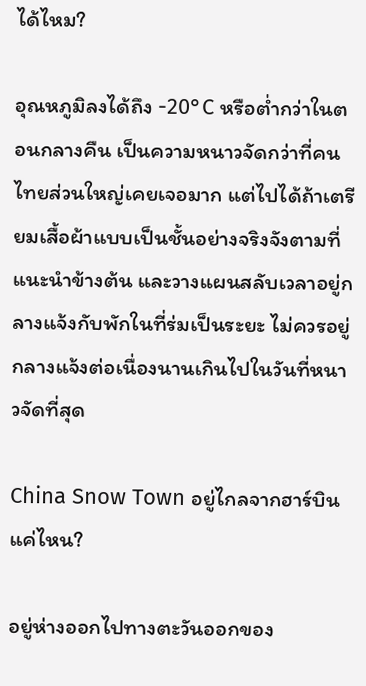ได้ไหม?

อุณหภูมิลงได้ถึง -20°C หรือต่ำกว่าในตอนกลางคืน เป็นความหนาวจัดกว่าที่คนไทยส่วนใหญ่เคยเจอมาก แต่ไปได้ถ้าเตรียมเสื้อผ้าแบบเป็นชั้นอย่างจริงจังตามที่แนะนำข้างต้น และวางแผนสลับเวลาอยู่กลางแจ้งกับพักในที่ร่มเป็นระยะ ไม่ควรอยู่กลางแจ้งต่อเนื่องนานเกินไปในวันที่หนาวจัดที่สุด

China Snow Town อยู่ไกลจากฮาร์บินแค่ไหน?

อยู่ห่างออกไปทางตะวันออกของ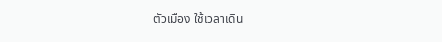ตัวเมือง ใช้เวลาเดิน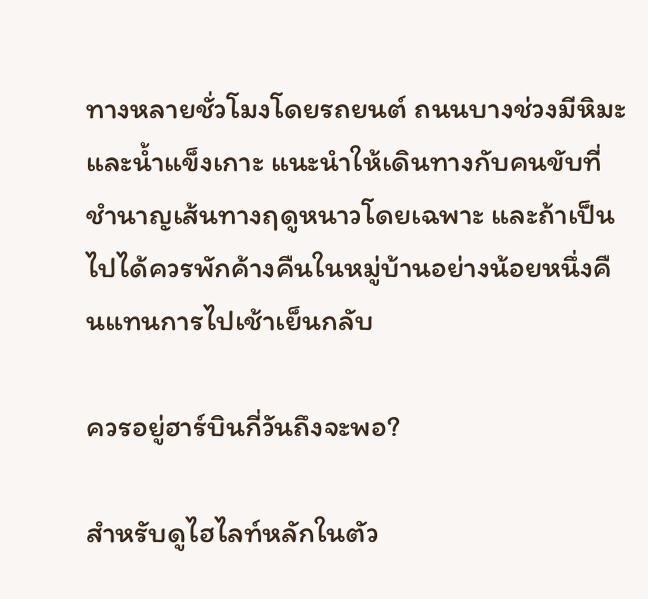ทางหลายชั่วโมงโดยรถยนต์ ถนนบางช่วงมีหิมะและน้ำแข็งเกาะ แนะนำให้เดินทางกับคนขับที่ชำนาญเส้นทางฤดูหนาวโดยเฉพาะ และถ้าเป็นไปได้ควรพักค้างคืนในหมู่บ้านอย่างน้อยหนึ่งคืนแทนการไปเช้าเย็นกลับ

ควรอยู่ฮาร์บินกี่วันถึงจะพอ?

สำหรับดูไฮไลท์หลักในตัว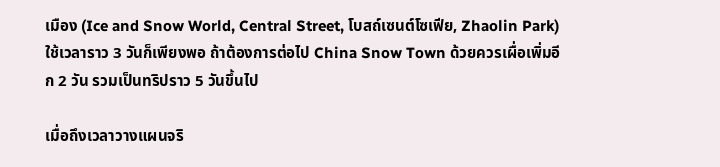เมือง (Ice and Snow World, Central Street, โบสถ์เซนต์โซเฟีย, Zhaolin Park) ใช้เวลาราว 3 วันก็เพียงพอ ถ้าต้องการต่อไป China Snow Town ด้วยควรเผื่อเพิ่มอีก 2 วัน รวมเป็นทริปราว 5 วันขึ้นไป

เมื่อถึงเวลาวางแผนจริ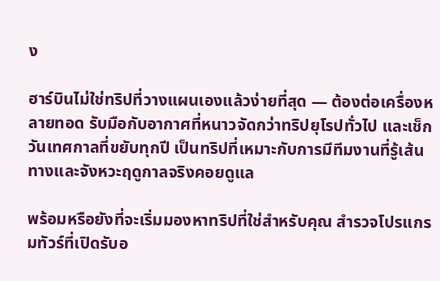ง

ฮาร์บินไม่ใช่ทริปที่วางแผนเองแล้วง่ายที่สุด — ต้องต่อเครื่องหลายทอด รับมือกับอากาศที่หนาวจัดกว่าทริปยุโรปทั่วไป และเช็กวันเทศกาลที่ขยับทุกปี เป็นทริปที่เหมาะกับการมีทีมงานที่รู้เส้นทางและจังหวะฤดูกาลจริงคอยดูแล

พร้อมหรือยังที่จะเริ่มมองหาทริปที่ใช่สำหรับคุณ สำรวจโปรแกรมทัวร์ที่เปิดรับอ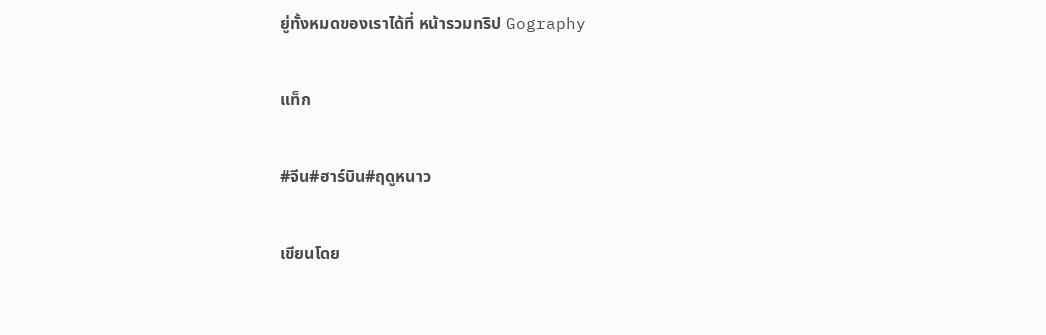ยู่ทั้งหมดของเราได้ที่ หน้ารวมทริป Gography

แท็ก

#จีน#ฮาร์บิน#ฤดูหนาว

เขียนโดย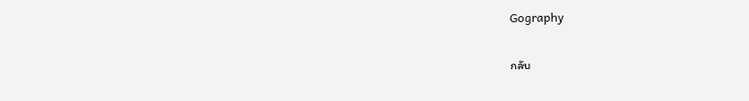Gography

กลับ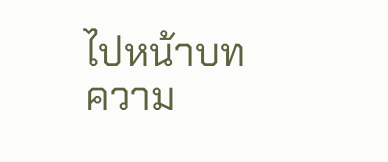ไปหน้าบทความ